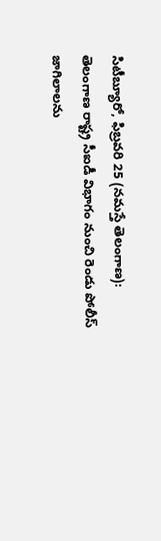సిటీబ్యూరో, ఫిబ్రవరి 25 (నమస్తే తెలంగాణ): తెలంగాణ రాష్ట్ర సీఐడీ విభాగం నుంచి రెండు పోలీస్ జాగిలాలను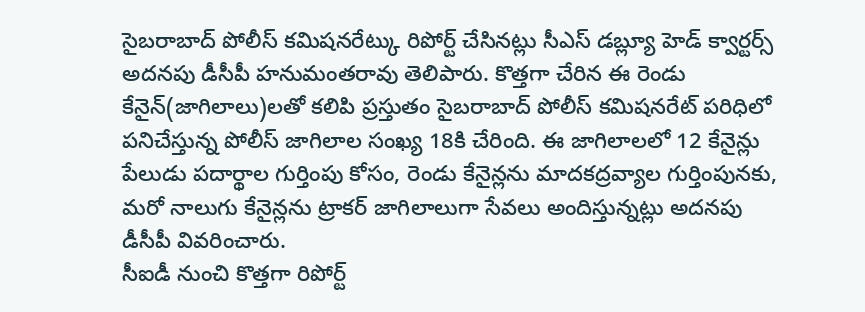సైబరాబాద్ పోలీస్ కమిషనరేట్కు రిపోర్ట్ చేసినట్లు సీఎస్ డబ్ల్యూ హెడ్ క్వార్టర్స్ అదనపు డీసీపీ హనుమంతరావు తెలిపారు. కొత్తగా చేరిన ఈ రెండు కేనైన్(జాగిలాలు)లతో కలిపి ప్రస్తుతం సైబరాబాద్ పోలీస్ కమిషనరేట్ పరిధిలో పనిచేస్తున్న పోలీస్ జాగిలాల సంఖ్య 18కి చేరింది. ఈ జాగిలాలలో 12 కేనైన్లు పేలుడు పదార్థాల గుర్తింపు కోసం, రెండు కేనైన్లను మాదకద్రవ్యాల గుర్తింపునకు, మరో నాలుగు కేనైన్లను ట్రాకర్ జాగిలాలుగా సేవలు అందిస్తున్నట్లు అదనపు డీసీపీ వివరించారు.
సీఐడీ నుంచి కొత్తగా రిపోర్ట్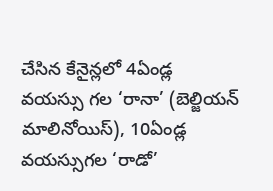చేసిన కేనైన్లలో 4ఏండ్ల వయస్సు గల ‘రానా’ (బెల్జియన్ మాలినోయిస్), 10ఏండ్ల వయస్సుగల ‘రాడో’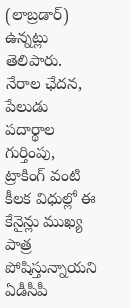(లాబ్రడార్) ఉన్నట్లు తెలిపారు. నేరాల ఛేదన, పేలుడు పదార్థాల గుర్తింపు, ట్రాకింగ్ వంటి కీలక విధుల్లో ఈ కేనైన్లు ముఖ్య పాత్ర పోషిస్తున్నాయని ఏడీసీపీ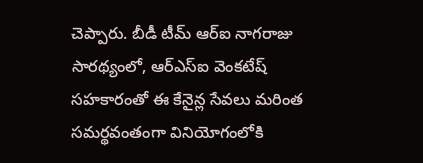చెప్పారు. బీడీ టీమ్ ఆర్ఐ నాగరాజు సారథ్యంలో, ఆర్ఎస్ఐ వెంకటేష్ సహకారంతో ఈ కేనైన్ల సేవలు మరింత సమర్థవంతంగా వినియోగంలోకి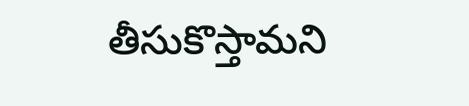తీసుకొస్తామని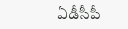ఏడీసీపీ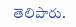తెలిపారు.